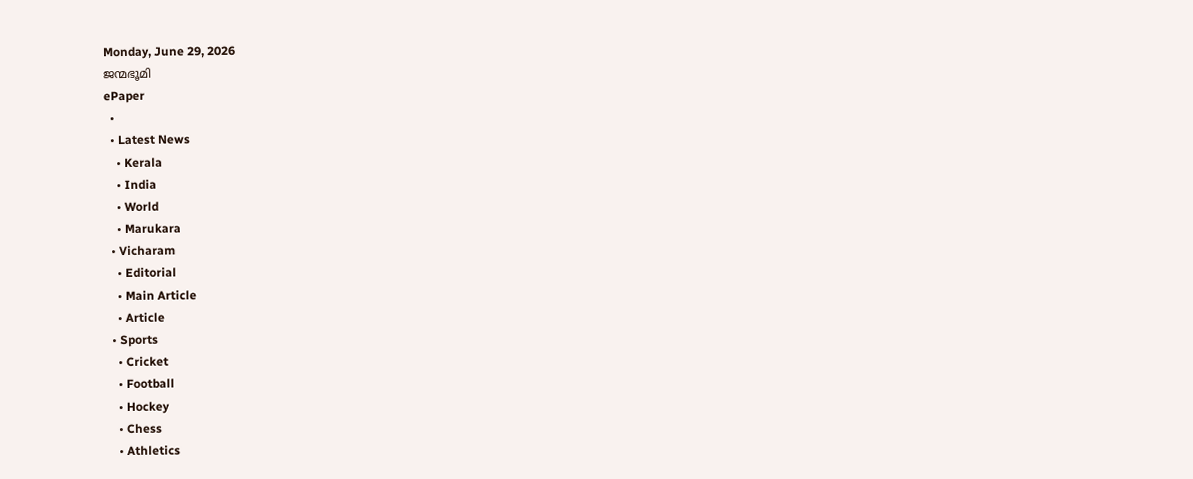Monday, June 29, 2026
ജന്മഭൂമി
ePaper
  •
  • Latest News
    • Kerala
    • India
    • World
    • Marukara
  • Vicharam
    • Editorial
    • Main Article
    • Article
  • Sports
    • Cricket
    • Football
    • Hockey
    • Chess
    • Athletics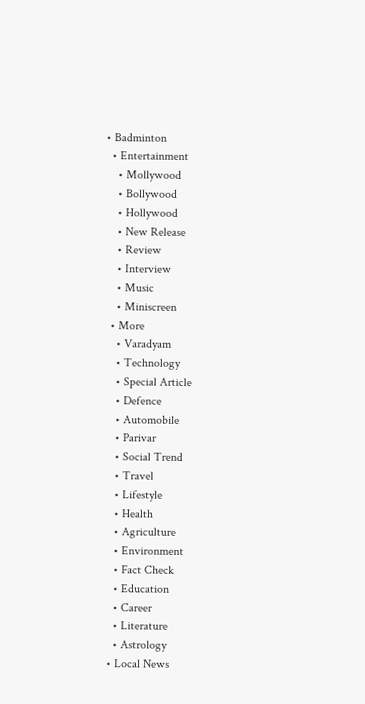• Badminton
  • Entertainment
    • Mollywood
    • Bollywood
    • Hollywood
    • New Release
    • Review
    • Interview
    • Music
    • Miniscreen
  • More
    • Varadyam
    • Technology
    • Special Article
    • Defence
    • Automobile
    • Parivar
    • Social Trend
    • Travel
    • Lifestyle
    • Health
    • Agriculture
    • Environment
    • Fact Check
    • Education
    • Career
    • Literature
    • Astrology
  • Local News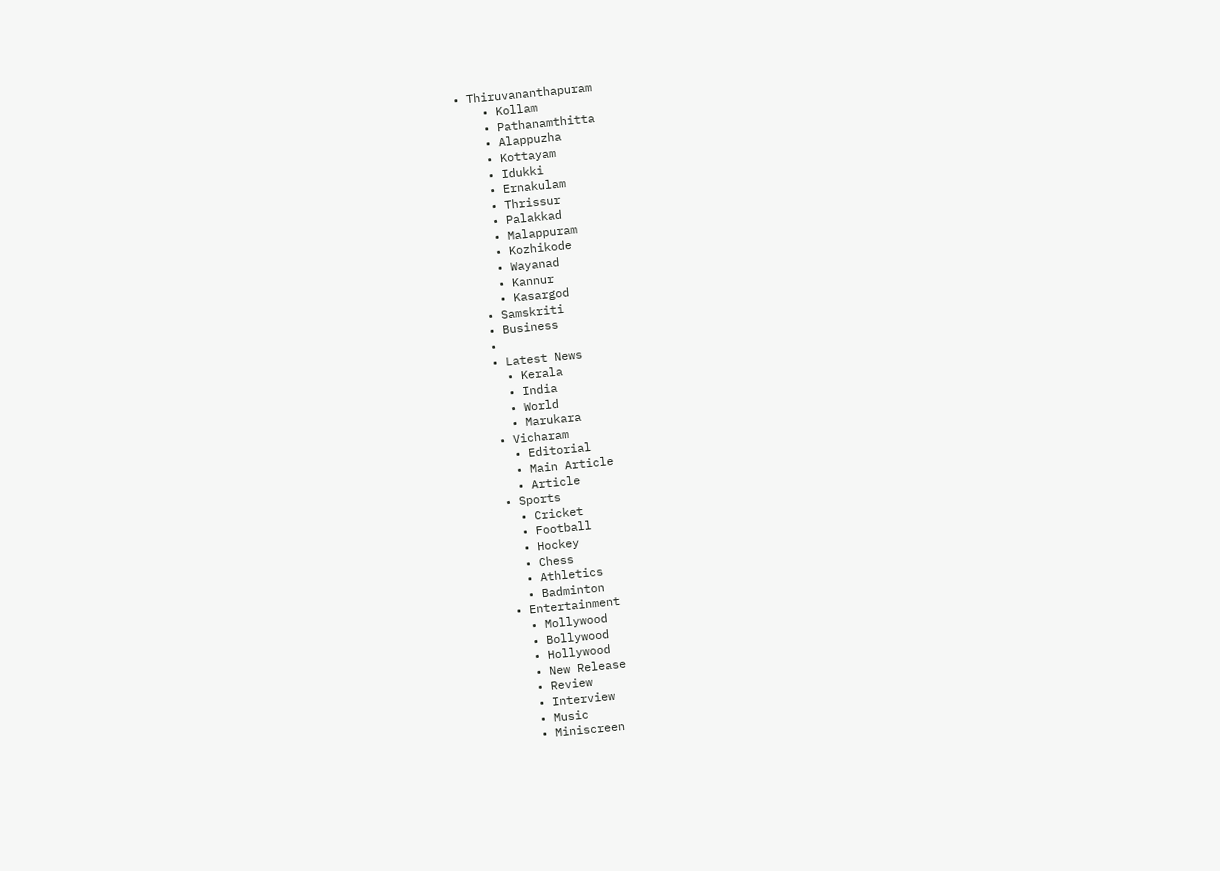• Thiruvananthapuram
    • Kollam
    • Pathanamthitta
    • Alappuzha
    • Kottayam
    • Idukki
    • Ernakulam
    • Thrissur
    • Palakkad
    • Malappuram
    • Kozhikode
    • Wayanad
    • Kannur
    • Kasargod
  • Samskriti
  • Business
  •
  • Latest News
    • Kerala
    • India
    • World
    • Marukara
  • Vicharam
    • Editorial
    • Main Article
    • Article
  • Sports
    • Cricket
    • Football
    • Hockey
    • Chess
    • Athletics
    • Badminton
  • Entertainment
    • Mollywood
    • Bollywood
    • Hollywood
    • New Release
    • Review
    • Interview
    • Music
    • Miniscreen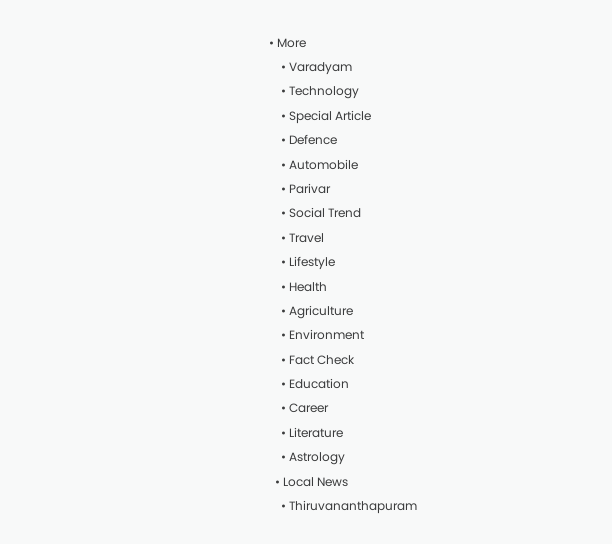• More
    • Varadyam
    • Technology
    • Special Article
    • Defence
    • Automobile
    • Parivar
    • Social Trend
    • Travel
    • Lifestyle
    • Health
    • Agriculture
    • Environment
    • Fact Check
    • Education
    • Career
    • Literature
    • Astrology
  • Local News
    • Thiruvananthapuram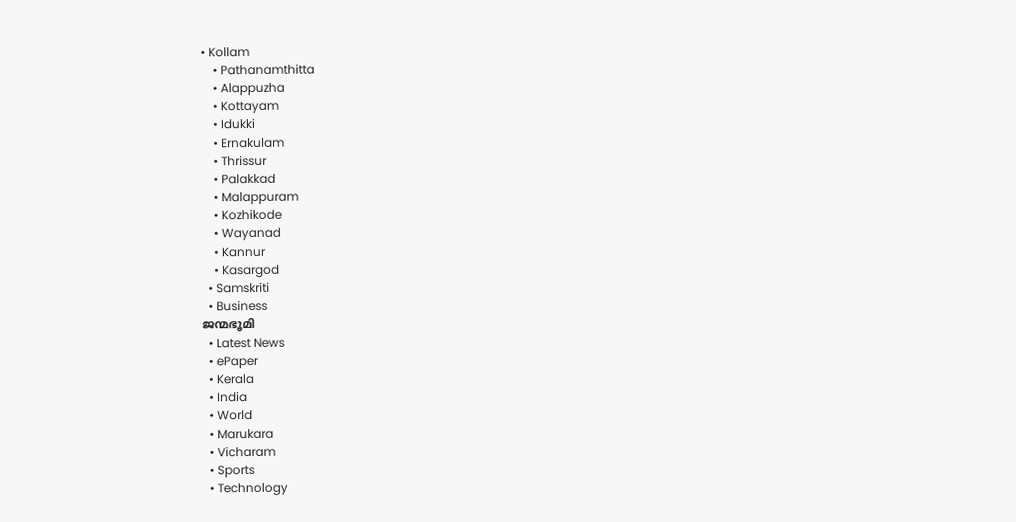• Kollam
    • Pathanamthitta
    • Alappuzha
    • Kottayam
    • Idukki
    • Ernakulam
    • Thrissur
    • Palakkad
    • Malappuram
    • Kozhikode
    • Wayanad
    • Kannur
    • Kasargod
  • Samskriti
  • Business
ജന്മഭൂമി
  • Latest News
  • ePaper
  • Kerala
  • India
  • World
  • Marukara
  • Vicharam
  • Sports
  • Technology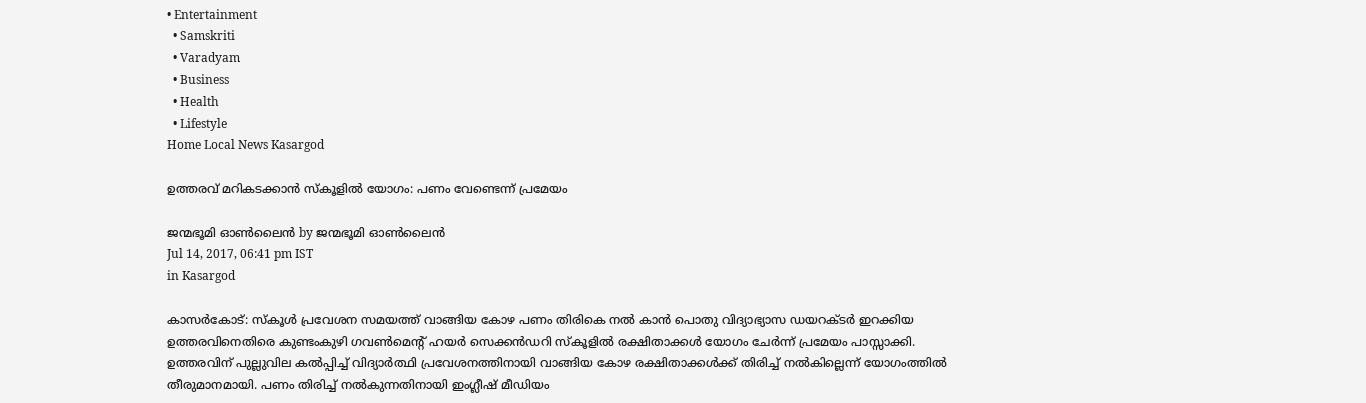• Entertainment
  • Samskriti
  • Varadyam
  • Business
  • Health
  • Lifestyle
Home Local News Kasargod

ഉത്തരവ് മറികടക്കാന്‍ സ്‌കൂളില്‍ യോഗം: പണം വേണ്ടെന്ന് പ്രമേയം

ജന്മഭൂമി ഓണ്‍ലൈന്‍ by ജന്മഭൂമി ഓണ്‍ലൈന്‍
Jul 14, 2017, 06:41 pm IST
in Kasargod

കാസര്‍കോട്: സ്‌കൂള്‍ പ്രവേശന സമയത്ത് വാങ്ങിയ കോഴ പണം തിരികെ നല്‍ കാന്‍ പൊതു വിദ്യാഭ്യാസ ഡയറക്ടര്‍ ഇറക്കിയ ഉത്തരവിനെതിരെ കുണ്ടംകുഴി ഗവണ്‍മെന്റ് ഹയര്‍ സെക്കന്‍ഡറി സ്‌കൂളില്‍ രക്ഷിതാക്കള്‍ യോഗം ചേര്‍ന്ന് പ്രമേയം പാസ്സാക്കി. ഉത്തരവിന് പുല്ലുവില കല്‍പ്പിച്ച് വിദ്യാര്‍ത്ഥി പ്രവേശനത്തിനായി വാങ്ങിയ കോഴ രക്ഷിതാക്കള്‍ക്ക് തിരിച്ച് നല്‍കില്ലെന്ന് യോഗംത്തില്‍ തീരുമാനമായി. പണം തിരിച്ച് നല്‍കുന്നതിനായി ഇംഗ്ലീഷ് മീഡിയം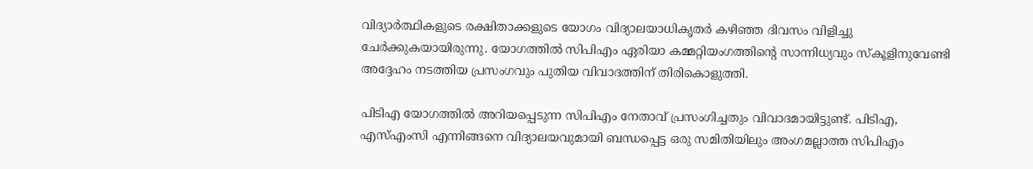വിദ്യാര്‍ത്ഥികളുടെ രക്ഷിതാക്കളുടെ യോഗം വിദ്യാലയാധികൃതര്‍ കഴിഞ്ഞ ദിവസം വിളിച്ചു ചേര്‍ക്കുകയായിരുന്നു. യോഗത്തില്‍ സിപിഎം ഏരിയാ കമ്മറ്റിയംഗത്തിന്റെ സാന്നിധ്യവും സ്‌കൂളിനുവേണ്ടി അദ്ദേഹം നടത്തിയ പ്രസംഗവും പുതിയ വിവാദത്തിന് തിരികൊളുത്തി.

പിടിഎ യോഗത്തില്‍ അറിയപ്പെടുന്ന സിപിഎം നേതാവ് പ്രസംഗിച്ചതും വിവാദമായിട്ടുണ്ട്. പിടിഎ, എസ്എംസി എന്നിങ്ങനെ വിദ്യാലയവുമായി ബന്ധപ്പെട്ട ഒരു സമിതിയിലും അംഗമല്ലാത്ത സിപിഎം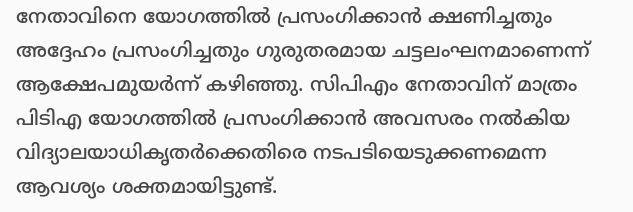നേതാവിനെ യോഗത്തില്‍ പ്രസംഗിക്കാന്‍ ക്ഷണിച്ചതും അദ്ദേഹം പ്രസംഗിച്ചതും ഗുരുതരമായ ചട്ടലംഘനമാണെന്ന് ആക്ഷേപമുയര്‍ന്ന് കഴിഞ്ഞു. സിപിഎം നേതാവിന് മാത്രം പിടിഎ യോഗത്തില്‍ പ്രസംഗിക്കാന്‍ അവസരം നല്‍കിയ വിദ്യാലയാധികൃതര്‍ക്കെതിരെ നടപടിയെടുക്കണമെന്ന ആവശ്യം ശക്തമായിട്ടുണ്ട്.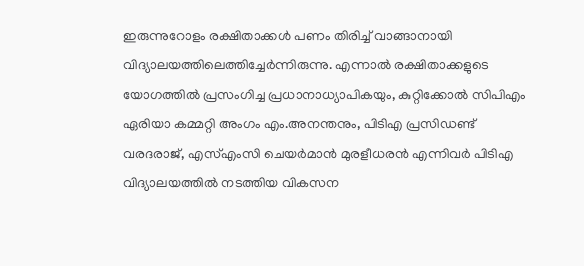ഇരുന്നുറോളം രക്ഷിതാക്കള്‍ പണം തിരിച്ച് വാങ്ങാനായി വിദ്യാലയത്തിലെത്തിച്ചേര്‍ന്നിരുന്നു. എന്നാല്‍ രക്ഷിതാക്കളുടെ യോഗത്തില്‍ പ്രസംഗിച്ച പ്രധാനാധ്യാപികയും, കുറ്റിക്കോല്‍ സിപിഎം ഏരിയാ കമ്മറ്റി അംഗം എം.അനന്തനും, പിടിഎ പ്രസിഡണ്ട് വരദരാജ്, എസ്എംസി ചെയര്‍മാന്‍ മുരളീധരന്‍ എന്നിവര്‍ പിടിഎ വിദ്യാലയത്തില്‍ നടത്തിയ വികസന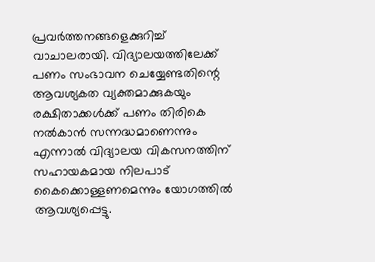പ്രവര്‍ത്തനങ്ങളെക്കുറിച്ച് വാചാലരായി. വിദ്യാലയത്തിലേക്ക് പണം സംഭാവന ചെയ്യേണ്ടതിന്റെ ആവശ്യകത വ്യക്തമാക്കുകയും രക്ഷിതാക്കള്‍ക്ക് പണം തിരികെ നല്‍കാന്‍ സന്നദ്ധമാണെന്നും എന്നാല്‍ വിദ്യാലയ വികസനത്തിന് സഹായകമായ നിലപാട് കൈക്കൊള്ളണമെന്നും യോഗത്തില്‍ ആവശ്യപ്പെട്ടു.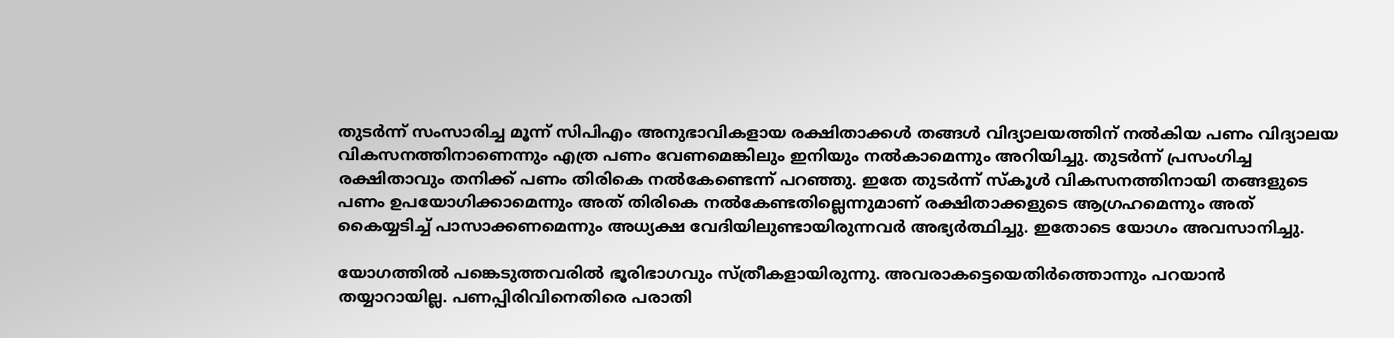തുടര്‍ന്ന് സംസാരിച്ച മൂന്ന് സിപിഎം അനുഭാവികളായ രക്ഷിതാക്കള്‍ തങ്ങള്‍ വിദ്യാലയത്തിന് നല്‍കിയ പണം വിദ്യാലയ വികസനത്തിനാണെന്നും എത്ര പണം വേണമെങ്കിലും ഇനിയും നല്‍കാമെന്നും അറിയിച്ചു. തുടര്‍ന്ന് പ്രസംഗിച്ച രക്ഷിതാവും തനിക്ക് പണം തിരികെ നല്‍കേണ്ടെന്ന് പറഞ്ഞു. ഇതേ തുടര്‍ന്ന് സ്‌കൂള്‍ വികസനത്തിനായി തങ്ങളുടെ പണം ഉപയോഗിക്കാമെന്നും അത് തിരികെ നല്‍കേണ്ടതില്ലെന്നുമാണ് രക്ഷിതാക്കളുടെ ആഗ്രഹമെന്നും അത് കൈയ്യടിച്ച് പാസാക്കണമെന്നും അധ്യക്ഷ വേദിയിലുണ്ടായിരുന്നവര്‍ അഭ്യര്‍ത്ഥിച്ചു. ഇതോടെ യോഗം അവസാനിച്ചു.

യോഗത്തില്‍ പങ്കെടുത്തവരില്‍ ഭൂരിഭാഗവും സ്ത്രീകളായിരുന്നു. അവരാകട്ടെയെതിര്‍ത്തൊന്നും പറയാന്‍ തയ്യാറായില്ല. പണപ്പിരിവിനെതിരെ പരാതി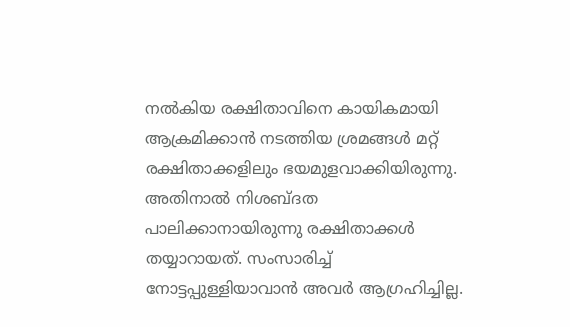നല്‍കിയ രക്ഷിതാവിനെ കായികമായി ആക്രമിക്കാന്‍ നടത്തിയ ശ്രമങ്ങള്‍ മറ്റ് രക്ഷിതാക്കളിലും ഭയമുളവാക്കിയിരുന്നു. അതിനാല്‍ നിശബ്ദത പാലിക്കാനായിരുന്നു രക്ഷിതാക്കള്‍ തയ്യാറായത്. സംസാരിച്ച് നോട്ടപ്പുള്ളിയാവാന്‍ അവര്‍ ആഗ്രഹിച്ചില്ല.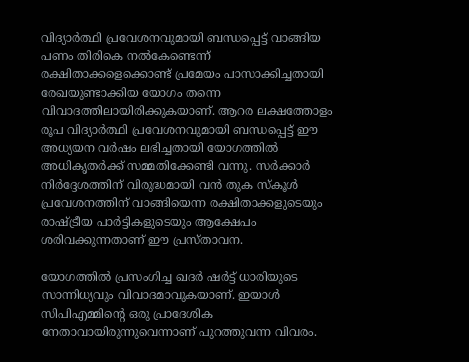വിദ്യാര്‍ത്ഥി പ്രവേശനവുമായി ബന്ധപ്പെട്ട് വാങ്ങിയ പണം തിരികെ നല്‍കേണ്ടെന്ന് രക്ഷിതാക്കളെക്കൊണ്ട് പ്രമേയം പാസാക്കിച്ചതായി രേഖയുണ്ടാക്കിയ യോഗം തന്നെ വിവാദത്തിലായിരിക്കുകയാണ്. ആറര ലക്ഷത്തോളം രൂപ വിദ്യാര്‍ത്ഥി പ്രവേശനവുമായി ബന്ധപ്പെട്ട് ഈ അധ്യയന വര്‍ഷം ലഭിച്ചതായി യോഗത്തില്‍ അധികൃതര്‍ക്ക് സമ്മതിക്കേണ്ടി വന്നു. സര്‍ക്കാര്‍ നിര്‍ദ്ദേശത്തിന് വിരുദ്ധമായി വന്‍ തുക സ്‌കൂള്‍ പ്രവേശനത്തിന് വാങ്ങിയെന്ന രക്ഷിതാക്കളുടെയും രാഷ്‌ട്രീയ പാര്‍ട്ടികളുടെയും ആക്ഷേപം ശരിവക്കുന്നതാണ് ഈ പ്രസ്താവന.

യോഗത്തില്‍ പ്രസംഗിച്ച ഖദര്‍ ഷര്‍ട്ട് ധാരിയുടെ സാന്നിധ്യവും വിവാദമാവുകയാണ്. ഇയാള്‍ സിപിഎമ്മിന്റെ ഒരു പ്രാദേശിക നേതാവായിരുന്നുവെന്നാണ് പുറത്തുവന്ന വിവരം.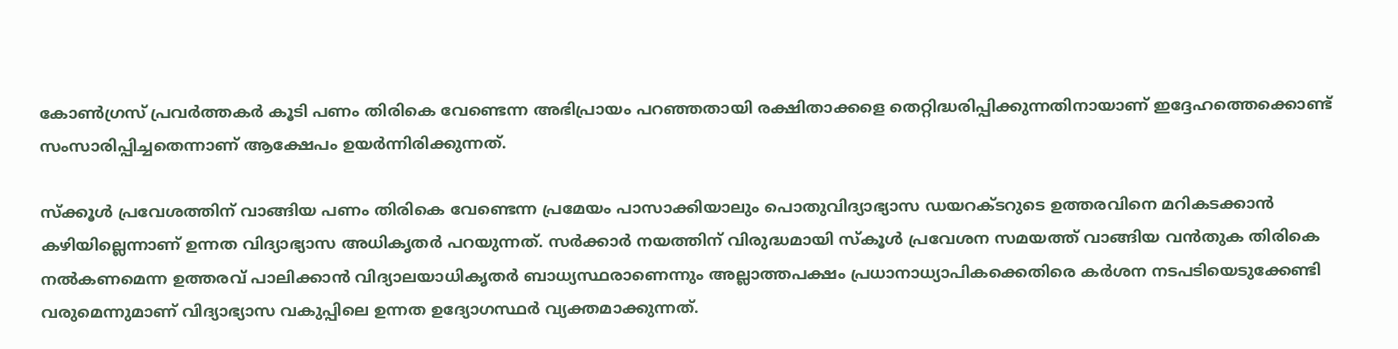കോണ്‍ഗ്രസ് പ്രവര്‍ത്തകര്‍ കൂടി പണം തിരികെ വേണ്ടെന്ന അഭിപ്രായം പറഞ്ഞതായി രക്ഷിതാക്കളെ തെറ്റിദ്ധരിപ്പിക്കുന്നതിനായാണ് ഇദ്ദേഹത്തെക്കൊണ്ട് സംസാരിപ്പിച്ചതെന്നാണ് ആക്ഷേപം ഉയര്‍ന്നിരിക്കുന്നത്.

സ്‌ക്കൂള്‍ പ്രവേശത്തിന് വാങ്ങിയ പണം തിരികെ വേണ്ടെന്ന പ്രമേയം പാസാക്കിയാലും പൊതുവിദ്യാഭ്യാസ ഡയറക്ടറുടെ ഉത്തരവിനെ മറികടക്കാന്‍ കഴിയില്ലെന്നാണ് ഉന്നത വിദ്യാഭ്യാസ അധികൃതര്‍ പറയുന്നത്. സര്‍ക്കാര്‍ നയത്തിന് വിരുദ്ധമായി സ്‌കൂള്‍ പ്രവേശന സമയത്ത് വാങ്ങിയ വന്‍തുക തിരികെ നല്‍കണമെന്ന ഉത്തരവ് പാലിക്കാന്‍ വിദ്യാലയാധികൃതര്‍ ബാധ്യസ്ഥരാണെന്നും അല്ലാത്തപക്ഷം പ്രധാനാധ്യാപികക്കെതിരെ കര്‍ശന നടപടിയെടുക്കേണ്ടി വരുമെന്നുമാണ് വിദ്യാഭ്യാസ വകുപ്പിലെ ഉന്നത ഉദ്യോഗസ്ഥര്‍ വ്യക്തമാക്കുന്നത്.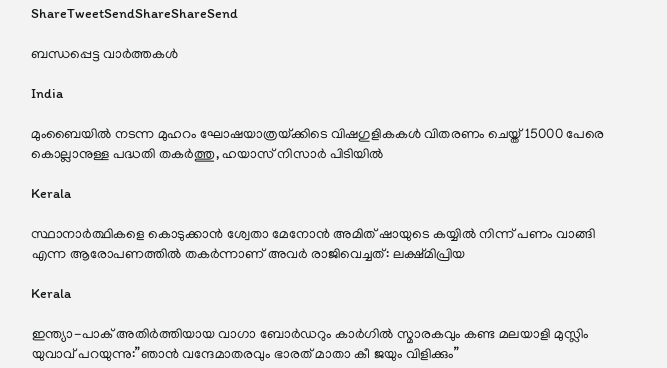ShareTweetSendShareShareSend

ബന്ധപ്പെട്ട വാര്‍ത്തകള്‍

India

മുംബൈയിൽ നടന്ന മുഹറം ഘോഷയാത്രയ്‌ക്കിടെ വിഷഗുളികകള്‍ വിതരണം ചെയ്ത് 15000 പേരെ കൊല്ലാനുള്ള പദ്ധതി തകര്‍ത്തു, ഹയാസ് നിസാര്‍ പിടിയില്‍

Kerala

സ്ഥാനാർത്ഥികളെ കൊടുക്കാൻ ശ്വേതാ മേനോൻ അമിത് ഷായുടെ കയ്യിൽ നിന്ന് പണം വാങ്ങി എന്ന ആരോപണത്തില്‍ തകര്‍ന്നാണ് അവര്‍ രാജിവെച്ചത്: ലക്ഷ്മിപ്രിയ

Kerala

ഇന്ത്യാ-പാക് അതിര്‍ത്തിയായ വാഗാ ബോര്‍ഡറും കാര്‍ഗില്‍ സ്മാരകവും കണ്ട മലയാളി മുസ്ലിം യുവാവ് പറയുന്നു:”ഞാന്‍ വന്ദേമാതരവും ഭാരത് മാതാ കീ ജയും വിളിക്കും”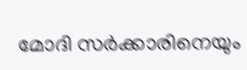മോദി സര്‍ക്കാരിനെയും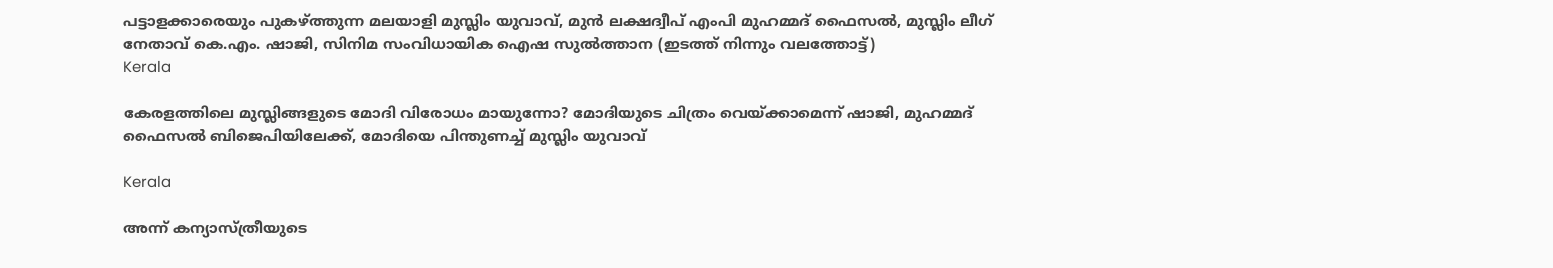പട്ടാളക്കാരെയും പുകഴ്ത്തുന്ന മലയാളി മുസ്ലിം യുവാവ്, മുന്‍ ലക്ഷദ്വീപ് എംപി മുഹമ്മദ് ഫൈസല്‍, മുസ്ലിം ലീഗ് നേതാവ് കെ.എം. ഷാജി, സിനിമ സംവിധായിക ഐഷ സുല്‍ത്താന (ഇടത്ത് നിന്നും വലത്തോട്ട്)
Kerala

കേരളത്തിലെ മുസ്ലിങ്ങളുടെ മോദി വിരോധം മായുന്നോ? മോദിയുടെ ചിത്രം വെയ്‌ക്കാമെന്ന് ഷാജി, മുഹമ്മദ് ഫൈസല്‍ ബിജെപിയിലേക്ക്, മോദിയെ പിന്തുണച്ച് മുസ്ലിം യുവാവ്

Kerala

അന്ന് കന്യാസ്ത്രീയുടെ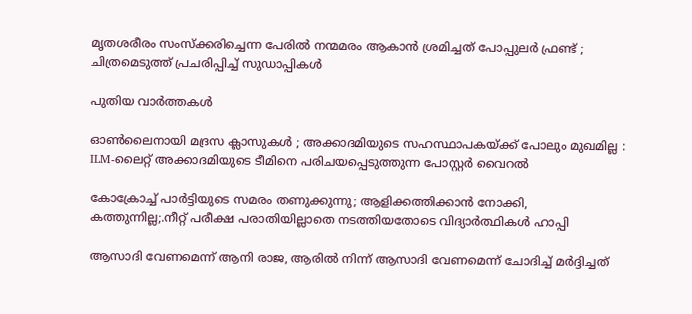മൃതശരീരം സംസ്ക്കരിച്ചെന്ന പേരിൽ നന്മമരം ആകാൻ ശ്രമിച്ചത് പോപ്പുലർ ഫ്രണ്ട് ; ചിത്രമെടുത്ത് പ്രചരിപ്പിച്ച് സുഡാപ്പികൾ

പുതിയ വാര്‍ത്തകള്‍

ഓൺലൈനായി മദ്രസ ക്ലാസുകൾ ; അക്കാദമിയുടെ സഹസ്ഥാപകയ്‌ക്ക് പോലും മുഖമില്ല : ILM-ലൈറ്റ് അക്കാദമിയുടെ ടീമിനെ പരിചയപ്പെടുത്തുന്ന പോസ്റ്റർ വൈറൽ

കോക്രോച്ച് പാര്‍ട്ടിയുടെ സമരം തണുക്കുന്നു; ആളിക്കത്തിക്കാന്‍ നോക്കി, കത്തുന്നില്ല;.നീറ്റ് പരീക്ഷ പരാതിയില്ലാതെ നടത്തിയതോടെ വിദ്യാര്‍ത്ഥികള്‍ ഹാപ്പി

ആസാദി വേണമെന്ന് ആനി രാജ, ആരില്‍ നിന്ന് ആസാദി വേണമെന്ന് ചോദിച്ച് മര്‍ദ്ദിച്ചത്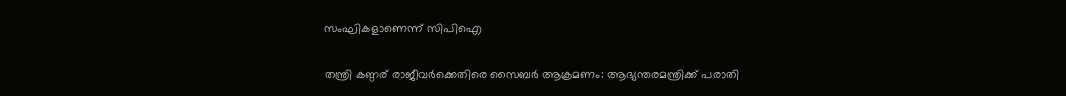സംഘികളാണെന്ന് സിപിഐ

തന്ത്രി കണ്ഠര് രാജീവര്‍ക്കെതിരെ സൈബര്‍ ആക്രമണം: ആഭ്യന്തരമന്ത്രിക്ക് പരാതി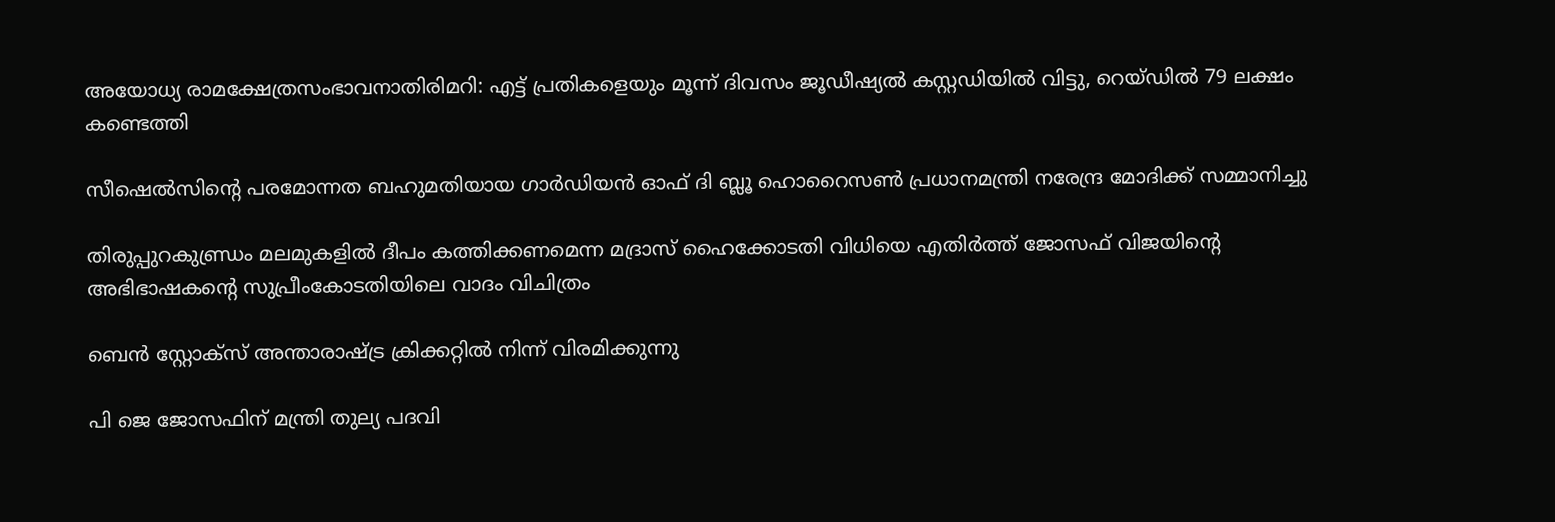അയോധ്യ രാമക്ഷേത്രസംഭാവനാതിരിമറി: എട്ട് പ്രതികളെയും മൂന്ന് ദിവസം ജൂഡീഷ്യല്‍ കസ്റ്റഡിയില്‍ വിട്ടു, റെയ്ഡില്‍ 79 ലക്ഷം കണ്ടെത്തി

സീഷെല്‍സിന്റെ പരമോന്നത ബഹുമതിയായ ഗാര്‍ഡിയന്‍ ഓഫ് ദി ബ്ലൂ ഹൊറൈസണ്‍ പ്രധാനമന്ത്രി നരേന്ദ്ര മോദിക്ക് സമ്മാനിച്ചു

തിരുപ്പുറകുണ്ഡ്രം മലമുകളില്‍ ദീപം കത്തിക്കണമെന്ന മദ്രാസ് ഹൈക്കോടതി വിധിയെ എതിര്‍ത്ത് ജോസഫ് വിജയിന്റെ അഭിഭാഷകന്റെ സുപ്രീംകോടതിയിലെ വാദം വിചിത്രം

ബെന്‍ സ്റ്റോക്സ് അന്താരാഷ്‌ട്ര ക്രിക്കറ്റില്‍ നിന്ന് വിരമിക്കുന്നു

പി ജെ ജോസഫിന് മന്ത്രി തുല്യ പദവി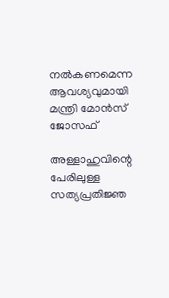നല്‍കണമെന്ന ആവശ്യവുമായി മന്ത്രി മോന്‍സ് ജോസഫ്

അള്ളാഹുവിന്റെ പേരിലുള്ള സത്യപ്രതിജ്ഞ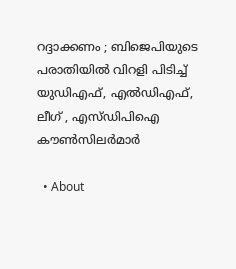റദ്ദാക്കണം ; ബിജെപിയുടെ പരാതിയിൽ വിറളി പിടിച്ച് യുഡിഎഫ്, എൽഡിഎഫ്, ലീഗ് , എസ്ഡിപിഐ കൗൺസിലർമാർ

  • About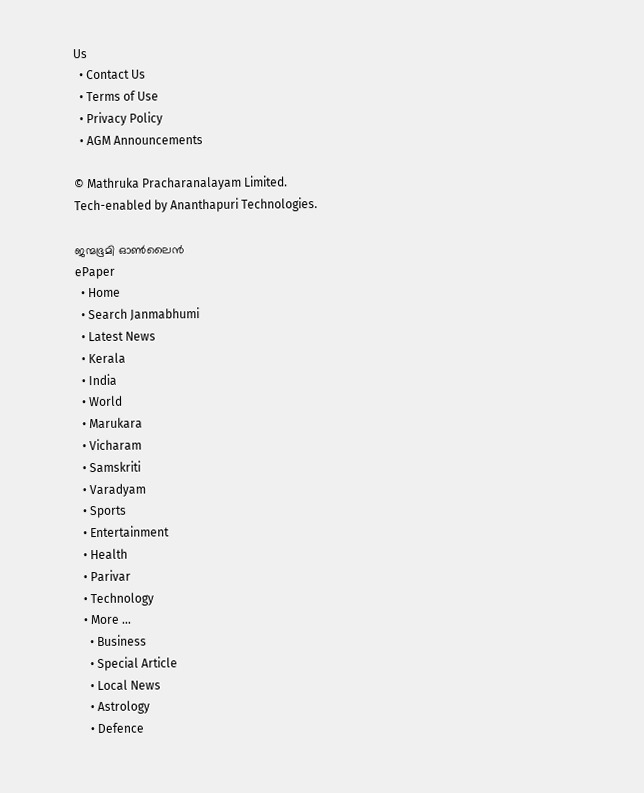Us
  • Contact Us
  • Terms of Use
  • Privacy Policy
  • AGM Announcements

© Mathruka Pracharanalayam Limited.
Tech-enabled by Ananthapuri Technologies.

ജന്മഭൂമി ഓണ്‍ലൈന്‍
ePaper
  • Home
  • Search Janmabhumi
  • Latest News
  • Kerala
  • India
  • World
  • Marukara
  • Vicharam
  • Samskriti
  • Varadyam
  • Sports
  • Entertainment
  • Health
  • Parivar
  • Technology
  • More …
    • Business
    • Special Article
    • Local News
    • Astrology
    • Defence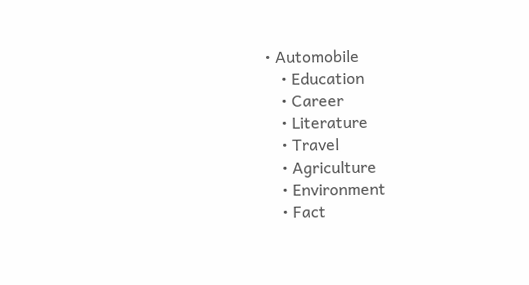• Automobile
    • Education
    • Career
    • Literature
    • Travel
    • Agriculture
    • Environment
    • Fact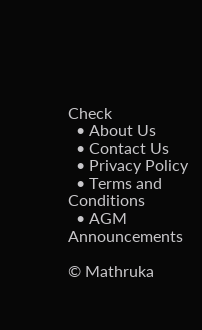Check
  • About Us
  • Contact Us
  • Privacy Policy
  • Terms and Conditions
  • AGM Announcements

© Mathruka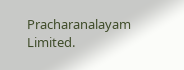Pracharanalayam Limited.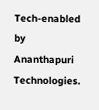Tech-enabled by Ananthapuri Technologies.